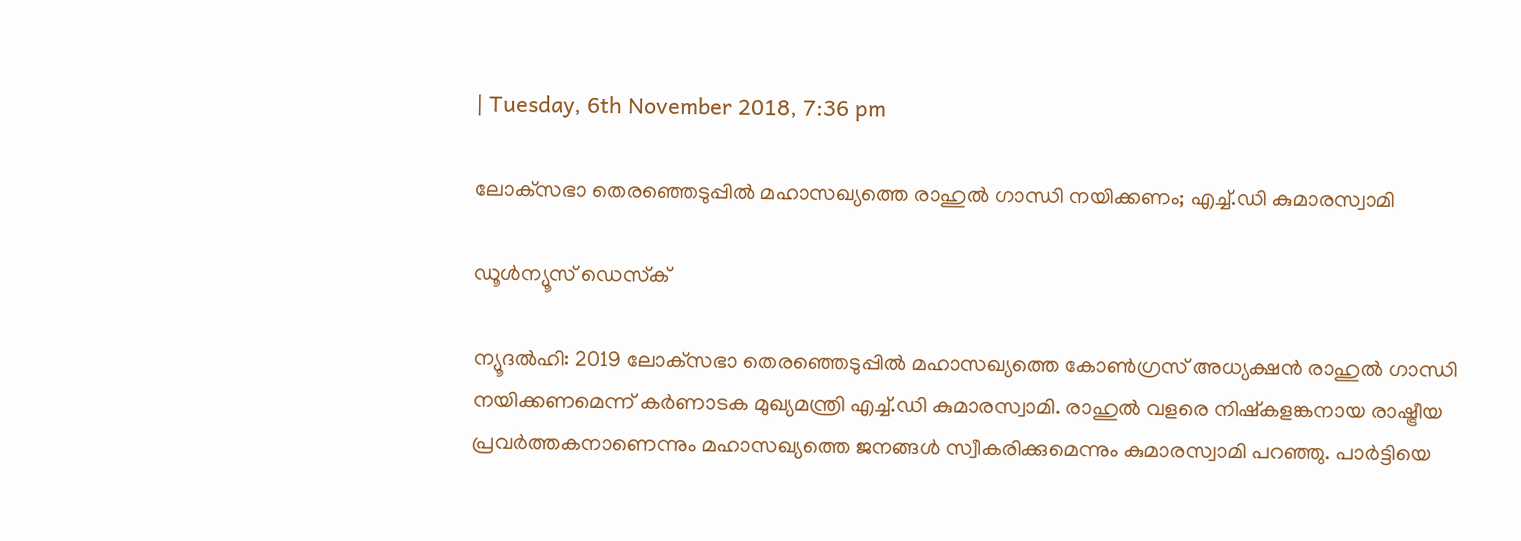| Tuesday, 6th November 2018, 7:36 pm

ലോക്‌സഭാ തെരഞ്ഞെടുപ്പില്‍ മഹാസഖ്യത്തെ രാഹുല്‍ ഗാന്ധി നയിക്കണം; എച്ച്.ഡി കുമാരസ്വാമി

ഡൂള്‍ന്യൂസ് ഡെസ്‌ക്

ന്യൂദല്‍ഹി: 2019 ലോക്‌സഭാ തെരഞ്ഞെടുപ്പില്‍ മഹാസഖ്യത്തെ കോണ്‍ഗ്രസ് അധ്യക്ഷന്‍ രാഹുല്‍ ഗാന്ധി നയിക്കണമെന്ന് കര്‍ണാടക മുഖ്യമന്ത്രി എച്ച്.ഡി കുമാരസ്വാമി. രാഹുല്‍ വളരെ നിഷ്‌കളങ്കനായ രാഷ്ട്രീയ പ്രവര്‍ത്തകനാണെന്നും മഹാസഖ്യത്തെ ജനങ്ങള്‍ സ്വീകരിക്കുമെന്നും കുമാരസ്വാമി പറഞ്ഞു. പാര്‍ട്ടിയെ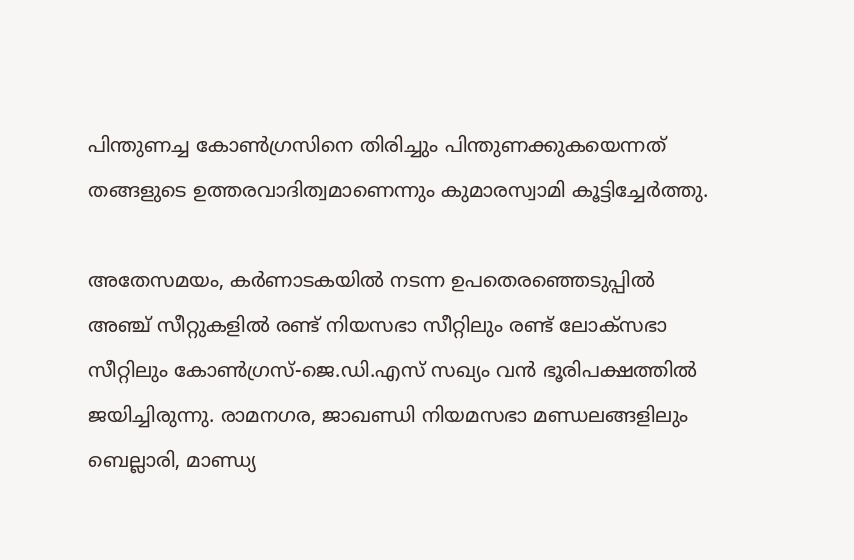പിന്തുണച്ച കോണ്‍ഗ്രസിനെ തിരിച്ചും പിന്തുണക്കുകയെന്നത് തങ്ങളുടെ ഉത്തരവാദിത്വമാണെന്നും കുമാരസ്വാമി കൂട്ടിച്ചേര്‍ത്തു.

അതേസമയം, കര്‍ണാടകയില്‍ നടന്ന ഉപതെരഞ്ഞെടുപ്പില്‍ അഞ്ച് സീറ്റുകളില്‍ രണ്ട് നിയസഭാ സീറ്റിലും രണ്ട് ലോക്സഭാ സീറ്റിലും കോണ്‍ഗ്രസ്-ജെ.ഡി.എസ് സഖ്യം വന്‍ ഭൂരിപക്ഷത്തില്‍ ജയിച്ചിരുന്നു. രാമനഗര, ജാഖണ്ഡി നിയമസഭാ മണ്ഡലങ്ങളിലും ബെല്ലാരി, മാണ്ഡ്യ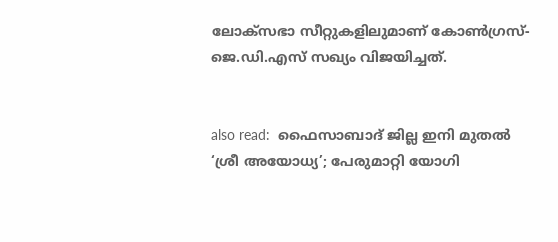ലോക്സഭാ സീറ്റുകളിലുമാണ് കോണ്‍ഗ്രസ്- ജെ.ഡി.എസ് സഖ്യം വിജയിച്ചത്.


also read:  ഫൈസാബാദ് ജില്ല ഇനി മുതല്‍ ‘ശ്രീ അയോധ്യ’; പേരുമാറ്റി യോഗി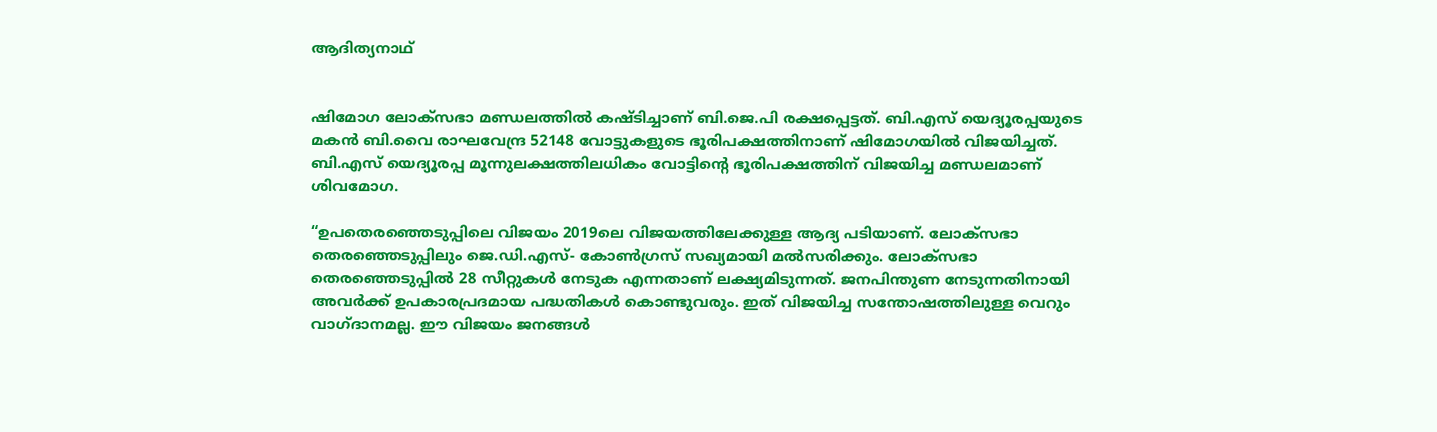ആദിത്യനാഥ്


ഷിമോഗ ലോക്സഭാ മണ്ഡലത്തില്‍ കഷ്ടിച്ചാണ് ബി.ജെ.പി രക്ഷപ്പെട്ടത്. ബി.എസ് യെദ്യൂരപ്പയുടെ മകന്‍ ബി.വൈ രാഘവേന്ദ്ര 52148 വോട്ടുകളുടെ ഭൂരിപക്ഷത്തിനാണ് ഷിമോഗയില്‍ വിജയിച്ചത്. ബി.എസ് യെദ്യൂരപ്പ മൂന്നുലക്ഷത്തിലധികം വോട്ടിന്റെ ഭൂരിപക്ഷത്തിന് വിജയിച്ച മണ്ഡലമാണ് ശിവമോഗ.

“ഉപതെരഞ്ഞെടുപ്പിലെ വിജയം 2019ലെ വിജയത്തിലേക്കുള്ള ആദ്യ പടിയാണ്. ലോക്‌സഭാ തെരഞ്ഞെടുപ്പിലും ജെ.ഡി.എസ്- കോണ്‍ഗ്രസ് സഖ്യമായി മല്‍സരിക്കും. ലോക്‌സഭാ തെരഞ്ഞെടുപ്പില്‍ 28 സീറ്റുകള്‍ നേടുക എന്നതാണ് ലക്ഷ്യമിടുന്നത്. ജനപിന്തുണ നേടുന്നതിനായി അവര്‍ക്ക് ഉപകാരപ്രദമായ പദ്ധതികള്‍ കൊണ്ടുവരും. ഇത് വിജയിച്ച സന്തോഷത്തിലുള്ള വെറും വാഗ്ദാനമല്ല. ഈ വിജയം ജനങ്ങള്‍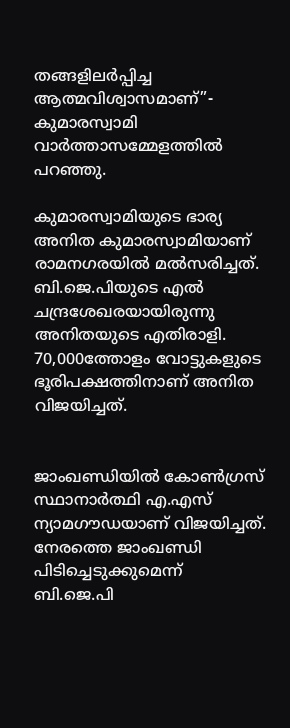തങ്ങളിലര്‍പ്പിച്ച ആത്മവിശ്വാസമാണ്”- കുമാരസ്വാമി വാര്‍ത്താസമ്മേളത്തില്‍ പറഞ്ഞു.

കുമാരസ്വാമിയുടെ ഭാര്യ അനിത കുമാരസ്വാമിയാണ് രാമനഗരയില്‍ മല്‍സരിച്ചത്. ബി.ജെ.പിയുടെ എല്‍ ചന്ദ്രശേഖരയായിരുന്നു അനിതയുടെ എതിരാളി. 70,000ത്തോളം വോട്ടുകളുടെ ഭൂരിപക്ഷത്തിനാണ് അനിത വിജയിച്ചത്.


ജാംഖണ്ഡിയില്‍ കോണ്‍ഗ്രസ് സ്ഥാനാര്‍ത്ഥി എ.എസ് ന്യാമഗൗഡയാണ് വിജയിച്ചത്. നേരത്തെ ജാംഖണ്ഡി പിടിച്ചെടുക്കുമെന്ന് ബി.ജെ.പി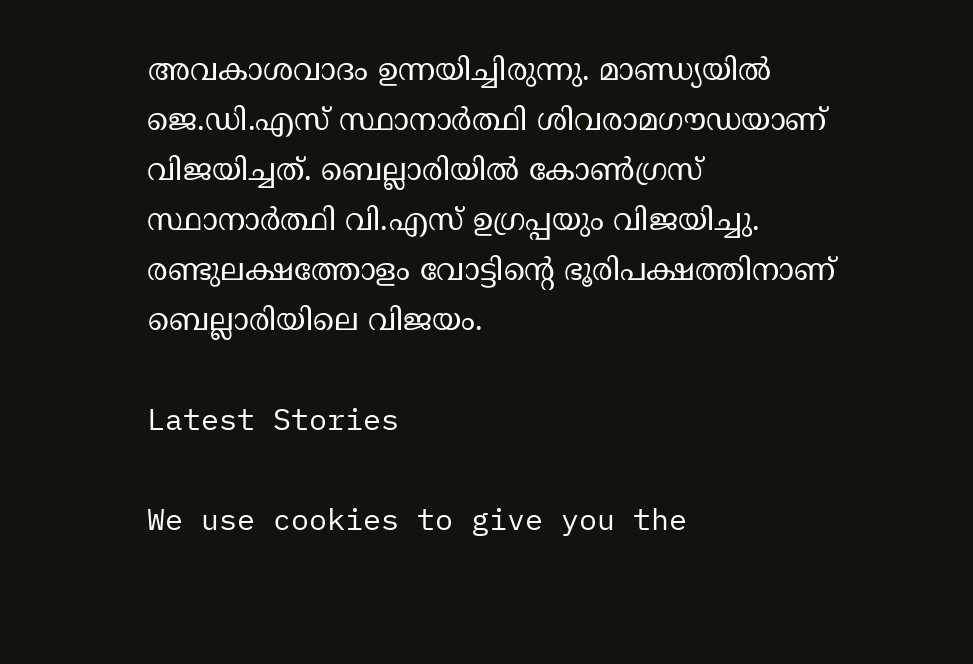അവകാശവാദം ഉന്നയിച്ചിരുന്നു. മാണ്ഡ്യയില്‍ ജെ.ഡി.എസ് സ്ഥാനാര്‍ത്ഥി ശിവരാമഗൗഡയാണ് വിജയിച്ചത്. ബെല്ലാരിയില്‍ കോണ്‍ഗ്രസ് സ്ഥാനാര്‍ത്ഥി വി.എസ് ഉഗ്രപ്പയും വിജയിച്ചു. രണ്ടുലക്ഷത്തോളം വോട്ടിന്റെ ഭൂരിപക്ഷത്തിനാണ് ബെല്ലാരിയിലെ വിജയം.

Latest Stories

We use cookies to give you the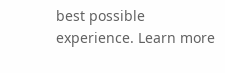best possible experience. Learn more